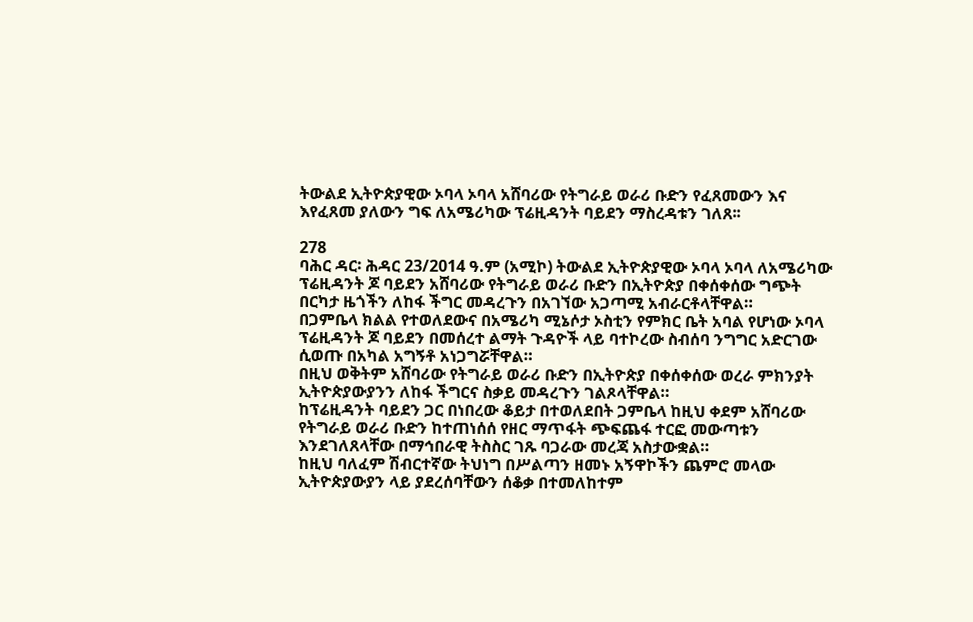ትውልደ ኢትዮጵያዊው ኦባላ ኦባላ አሸባሪው የትግራይ ወራሪ ቡድን የፈጸመውን እና እየፈጸመ ያለውን ግፍ ለአሜሪካው ፕሬዚዳንት ባይደን ማስረዳቱን ገለጸ፡፡

278
ባሕር ዳር፡ ሕዳር 23/2014 ዓ.ም (አሚኮ) ትውልደ ኢትዮጵያዊው ኦባላ ኦባላ ለአሜሪካው ፕሬዚዳንት ጆ ባይደን አሸባሪው የትግራይ ወራሪ ቡድን በኢትዮጵያ በቀሰቀሰው ግጭት በርካታ ዜጎችን ለከፋ ችግር መዳረጉን በአገኘው አጋጣሚ አብራርቶላቸዋል።
በጋምቤላ ክልል የተወለደውና በአሜሪካ ሚኔሶታ ኦስቲን የምክር ቤት አባል የሆነው ኦባላ ፕሬዚዳንት ጆ ባይደን በመሰረተ ልማት ጉዳዮች ላይ ባተኮረው ስብሰባ ንግግር አድርገው ሲወጡ በአካል አግኝቶ አነጋግሯቸዋል።
በዚህ ወቅትም አሸባሪው የትግራይ ወራሪ ቡድን በኢትዮጵያ በቀሰቀሰው ወረራ ምክንያት ኢትዮጵያውያንን ለከፋ ችግርና ስቃይ መዳረጉን ገልጾላቸዋል።
ከፕሬዚዳንት ባይደን ጋር በነበረው ቆይታ በተወለደበት ጋምቤላ ከዚህ ቀደም አሸባሪው የትግራይ ወራሪ ቡድን ከተጠነሰሰ የዘር ማጥፋት ጭፍጨፋ ተርፎ መውጣቱን እንደገለጸላቸው በማኅበራዊ ትስስር ገጹ ባጋራው መረጃ አስታውቋል።
ከዚህ ባለፈም ሽብርተኛው ትህነግ በሥልጣን ዘመኑ አኝዋኮችን ጨምሮ መላው ኢትዮጵያውያን ላይ ያደረሰባቸውን ሰቆቃ በተመለከተም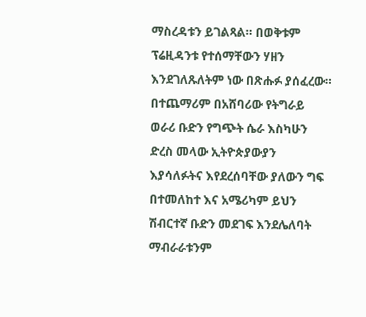ማስረዳቱን ይገልጻል። በወቅቱም ፕሬዚዳንቱ የተሰማቸውን ሃዘን እንደገለጹለትም ነው በጽሑፉ ያሰፈረው።
በተጨማሪም በአሸባሪው የትግራይ ወራሪ ቡድን የግጭት ሴራ እስካሁን ድረስ መላው ኢትዮጵያውያን እያሳለፉትና እየደረሰባቸው ያለውን ግፍ በተመለከተ እና አሜሪካም ይህን ሽብርተኛ ቡድን መደገፍ እንደሌለባት ማብራራቱንም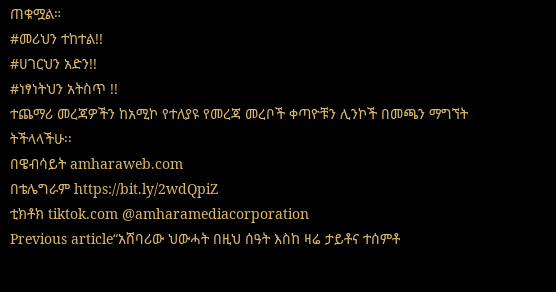ጠቁሟል።
#መሪህን ተከተል!!
#ሀገርህን አድን!!
#ነፃነትህን አትስጥ !!
ተጨማሪ መረጃዎችን ከአሚኮ የተለያዩ የመረጃ መረቦች ቀጣዮቹን ሊንኮች በመጫን ማግኘት ትችላላችሁ፡፡
በዌብሳይት amharaweb.com
በቴሌግራም https://bit.ly/2wdQpiZ
ቲክቶክ tiktok.com @amharamediacorporation
Previous article“አሸባሪው ህውሓት በዚህ ሰዓት እስከ ዛሬ ታይቶና ተሰምቶ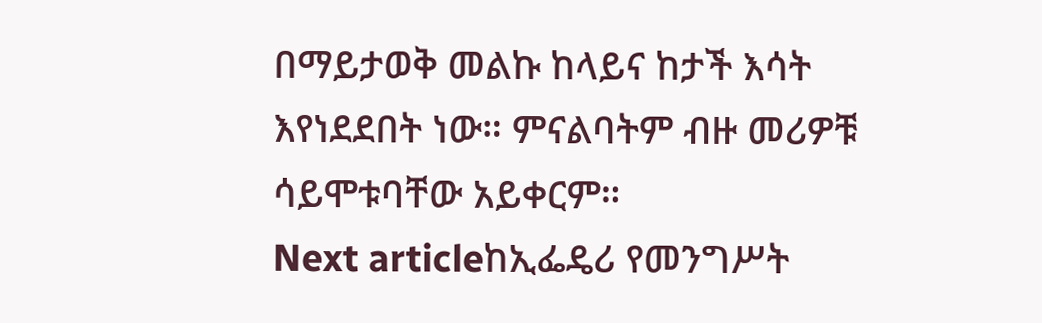በማይታወቅ መልኩ ከላይና ከታች እሳት እየነደደበት ነው። ምናልባትም ብዙ መሪዎቹ ሳይሞቱባቸው አይቀርም።
Next articleከኢፌዴሪ የመንግሥት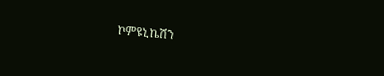ኮምዩኒኬሽን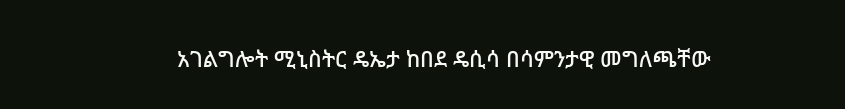አገልግሎት ሚኒስትር ዴኤታ ከበደ ዴሲሳ በሳምንታዊ መግለጫቸው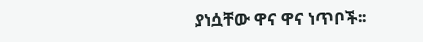ያነሷቸው ዋና ዋና ነጥቦች፡፡